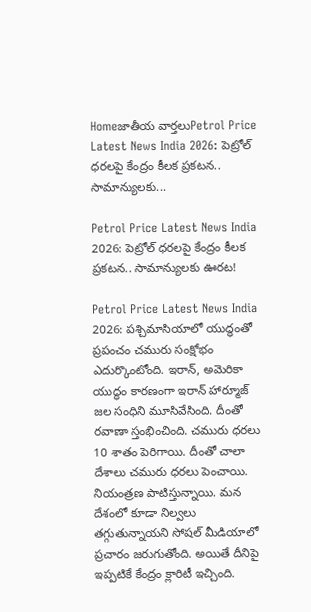Homeజాతీయ వార్తలుPetrol Price Latest News India 2026: పెట్రోల్‌ ధరలపై కేంద్రం కీలక ప్రకటన.. సామాన్యులకు...

Petrol Price Latest News India 2026: పెట్రోల్‌ ధరలపై కేంద్రం కీలక ప్రకటన.. సామాన్యులకు ఊరట!

Petrol Price Latest News India 2026: పశ్చిమాసియాలో యుద్ధంతో ప్రపంచం చమురు సంక్షోభం ఎదుర్కొంటోంది. ఇరాన్, అమెరికా యుద్ధం కారణంగా ఇరాన్‌ హార్మూజ్‌ జల సంధిని మూసివేసింది. దీంతో రవాణా స్తంభించింది. చమురు ధరలు 10 శాతం పెరిగాయి. దీంతో చాలా దేశాలు చమురు ధరలు పెంచాయి. నియంత్రణ పాటిస్తున్నాయి. మన దేశంలో కూడా నిల్వలు తగ్గుతున్నాయని సోషల్‌ మీడియాలో ప్రచారం జరుగుతోంది. అయితే దీనిపై ఇప్పటికే కేంద్రం క్లారిటీ ఇచ్చింది.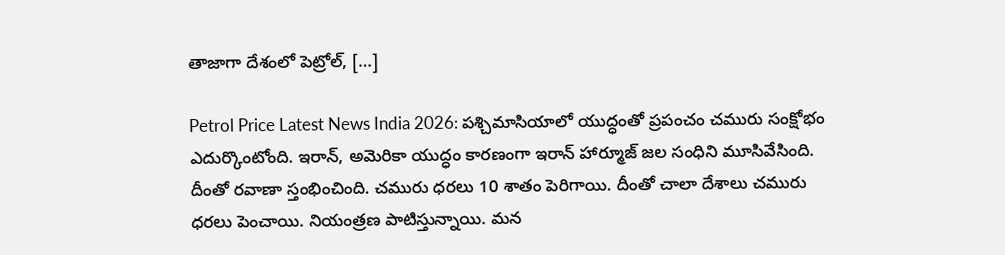తాజాగా దేశంలో పెట్రోల్, […]

Petrol Price Latest News India 2026: పశ్చిమాసియాలో యుద్ధంతో ప్రపంచం చమురు సంక్షోభం ఎదుర్కొంటోంది. ఇరాన్, అమెరికా యుద్ధం కారణంగా ఇరాన్‌ హార్మూజ్‌ జల సంధిని మూసివేసింది. దీంతో రవాణా స్తంభించింది. చమురు ధరలు 10 శాతం పెరిగాయి. దీంతో చాలా దేశాలు చమురు ధరలు పెంచాయి. నియంత్రణ పాటిస్తున్నాయి. మన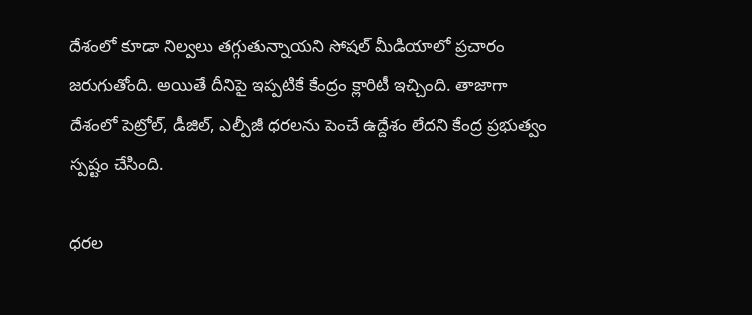దేశంలో కూడా నిల్వలు తగ్గుతున్నాయని సోషల్‌ మీడియాలో ప్రచారం జరుగుతోంది. అయితే దీనిపై ఇప్పటికే కేంద్రం క్లారిటీ ఇచ్చింది. తాజాగా దేశంలో పెట్రోల్, డీజిల్, ఎల్పీజీ ధరలను పెంచే ఉద్దేశం లేదని కేంద్ర ప్రభుత్వం స్పష్టం చేసింది.

ధరల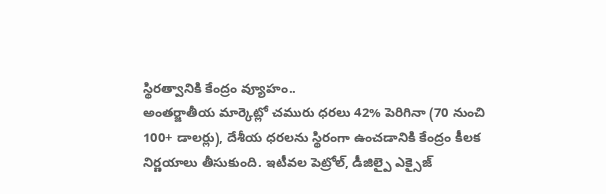స్థిరత్వానికి కేంద్రం వ్యూహం..
అంతర్జాతీయ మార్కెట్లో చమురు ధరలు 42% పెరిగినా (70 నుంచి 100+ డాలర్లు), దేశీయ ధరలను స్థిరంగా ఉంచడానికి కేంద్రం కీలక నిర్ణయాలు తీసుకుంది. ఇటీవల పెట్రోల్, డీజిల్పై ఎక్సైజ్‌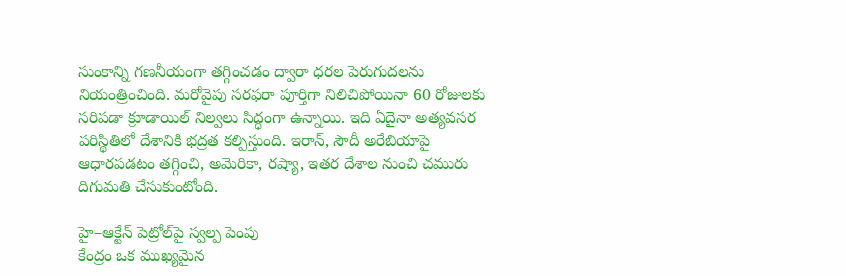సుంకాన్ని గణనీయంగా తగ్గించడం ద్వారా ధరల పెరుగుదలను నియంత్రించింది. మరోవైపు సరఫరా పూర్తిగా నిలిచిపోయినా 60 రోజులకు సరిపడా క్రూడాయిల్‌ నిల్వలు సిద్ధంగా ఉన్నాయి. ఇది ఏదైనా అత్యవసర పరిస్థితిలో దేశానికి భద్రత కల్పిస్తుంది. ఇరాన్, సౌదీ అరేబియాపై ఆధారపడటం తగ్గించి, అమెరికా, రష్యా, ఇతర దేశాల నుంచి చమురు దిగుమతి చేసుకుంటోంది.

హై–ఆక్టేన్‌ పెట్రోల్‌పై స్వల్ప పెంపు
కేంద్రం ఒక ముఖ్యమైన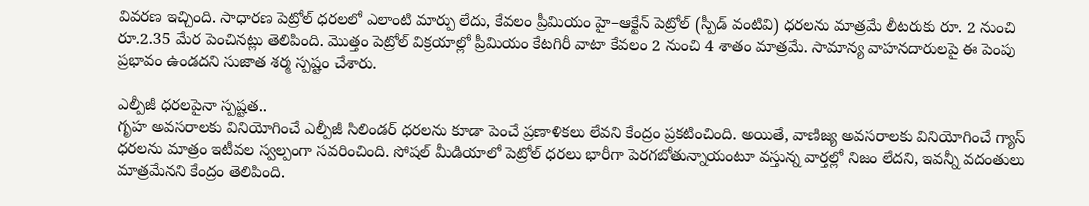వివరణ ఇచ్చింది. సాధారణ పెట్రోల్‌ ధరలలో ఎలాంటి మార్పు లేదు, కేవలం ప్రీమియం హై–ఆక్టేన్‌ పెట్రోల్‌ (స్పీడ్‌ వంటివి) ధరలను మాత్రమే లీటరుకు రూ. 2 నుంచి రూ.2.35 మేర పెంచినట్లు తెలిపింది. మొత్తం పెట్రోల్‌ విక్రయాల్లో ప్రీమియం కేటగిరీ వాటా కేవలం 2 నుంచి 4 శాతం మాత్రమే. సామాన్య వాహనదారులపై ఈ పెంపు ప్రభావం ఉండదని సుజాత శర్మ స్పష్టం చేశారు.

ఎల్పీజీ ధరలపైనా స్పష్టత..
గృహ అవసరాలకు వినియోగించే ఎల్పీజీ సిలిండర్‌ ధరలను కూడా పెంచే ప్రణాళికలు లేవని కేంద్రం ప్రకటించింది. అయితే, వాణిజ్య అవసరాలకు వినియోగించే గ్యాస్‌ ధరలను మాత్రం ఇటీవల స్వల్పంగా సవరించింది. సోషల్‌ మీడియాలో పెట్రోల్‌ ధరలు భారీగా పెరగబోతున్నాయంటూ వస్తున్న వార్తల్లో నిజం లేదని, ఇవన్నీ వదంతులు మాత్రమేనని కేంద్రం తెలిపింది.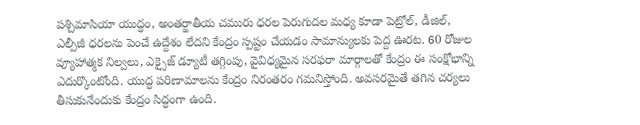పశ్చిమాసియా యుద్ధం, అంతర్జాతీయ చమురు ధరల పెరుగుదల మధ్య కూడా పెట్రోల్, డీజిల్, ఎల్పీజీ ధరలను పెంచే ఉద్దేశం లేదని కేంద్రం స్పష్టం చేయడం సామాన్యులకు పెద్ద ఊరట. 60 రోజుల వ్యూహాత్మక నిల్వలు, ఎక్సైజ్‌ డ్యూటీ తగ్గింపు, వైవిధ్యమైన సరఫరా మార్గాలతో కేంద్రం ఈ సంక్షోభాన్ని ఎదుర్కొంటోంది. యుద్ధ పరిణామాలను కేంద్రం నిరంతరం గమనిస్తోంది. అవసరమైతే తగిన చర్యలు తీసుకునేందుకు కేంద్రం సిద్ధంగా ఉంది.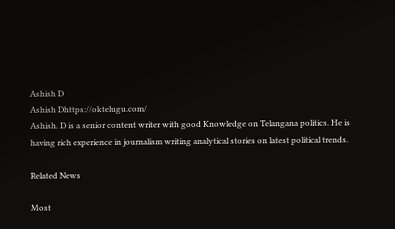Ashish D
Ashish Dhttps://oktelugu.com/
Ashish. D is a senior content writer with good Knowledge on Telangana politics. He is having rich experience in journalism writing analytical stories on latest political trends.

Related News

Most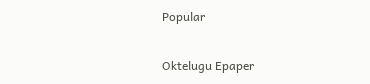Popular

Oktelugu Epaper